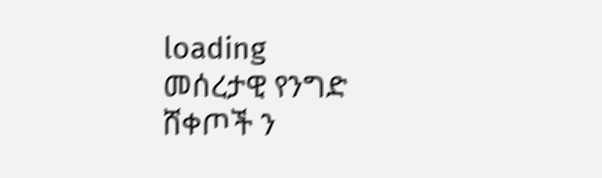loading
መሰረታዊ የንግድ ሸቀጦች ን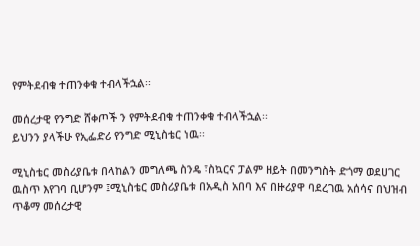የምትደብቁ ተጠንቀቁ ተብላችኋል፡፡

መሰረታዊ የንግድ ሸቀጦች ን የምትደብቁ ተጠንቀቁ ተብላችኋል፡፡
ይህንን ያላችሁ የኢፌድሪ የንግድ ሚኒስቴር ነዉ፡፡

ሚኒስቴር መስሪያቤቱ በላከልን መግለጫ ስንዴ ፣ስኳርና ፓልም ዘይት በመንግስት ድጎማ ወደሀገር ዉስጥ እየገባ ቢሆንም ፤ሚኒስቴር መስሪያቤቱ በአዲስ አበባ እና በዙሪያዋ ባደረገዉ አሰሳና በህዝብ ጥቆማ መሰረታዊ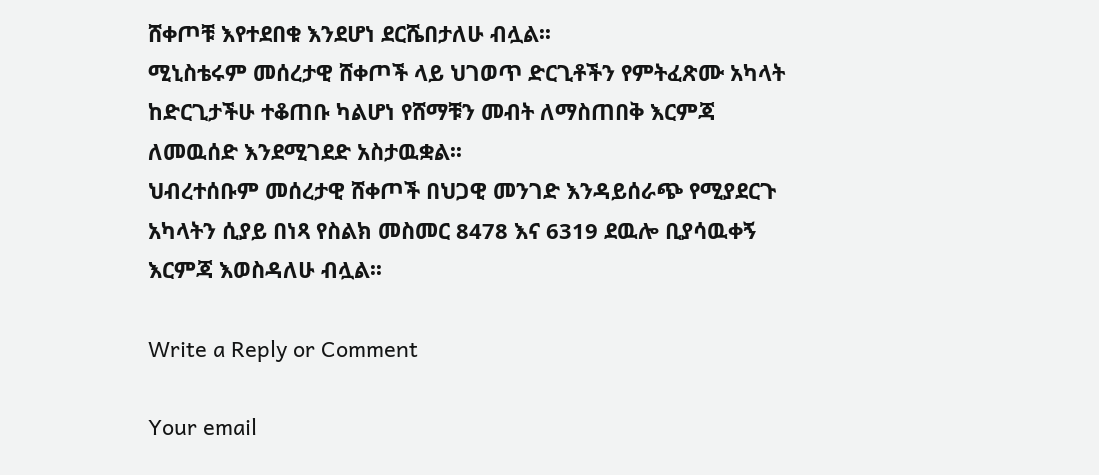ሸቀጦቹ እየተደበቁ እንደሆነ ደርሼበታለሁ ብሏል፡፡
ሚኒስቴሩም መሰረታዊ ሸቀጦች ላይ ህገወጥ ድርጊቶችን የምትፈጽሙ አካላት ከድርጊታችሁ ተቆጠቡ ካልሆነ የሸማቹን መብት ለማስጠበቅ እርምጃ ለመዉሰድ እንደሚገደድ አስታዉቋል፡፡
ህብረተሰቡም መሰረታዊ ሸቀጦች በህጋዊ መንገድ እንዳይሰራጭ የሚያደርጉ አካላትን ሲያይ በነጻ የስልክ መስመር 8478 እና 6319 ደዉሎ ቢያሳዉቀኝ እርምጃ እወስዳለሁ ብሏል፡፡

Write a Reply or Comment

Your email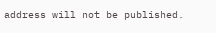address will not be published.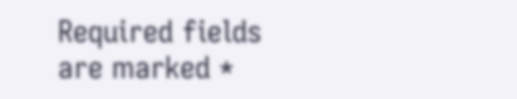Required fields are marked *